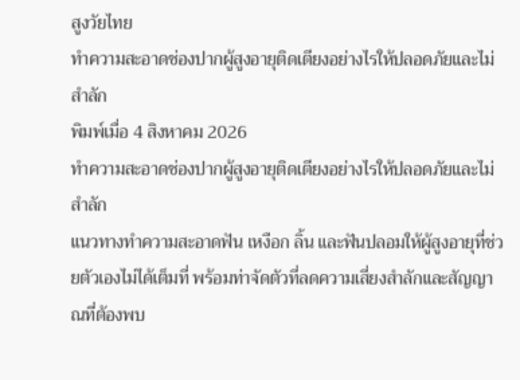สูงวัยไทย
ทำความสะอาดช่องปากผู้สูงอายุติดเตียงอย่างไรให้ปลอดภัยและไม่สำลัก
พิมพ์เมื่อ 4 สิงหาคม 2026
ทำความสะอาดช่องปากผู้สูงอายุติดเตียงอย่างไรให้ปลอดภัยและไม่สำลัก
แนวทางทำความสะอาดฟัน เหงือก ลิ้น และฟันปลอมให้ผู้สูงอายุที่ช่วยตัวเองไม่ได้เต็มที่ พร้อมท่าจัดตัวที่ลดความเสี่ยงสำลักและสัญญาณที่ต้องพบ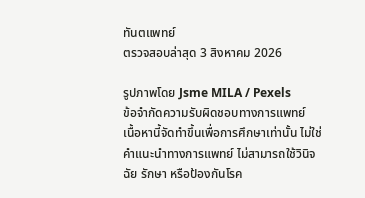ทันตแพทย์
ตรวจสอบล่าสุด 3 สิงหาคม 2026

รูปภาพโดย Jsme MILA / Pexels
ข้อจำกัดความรับผิดชอบทางการแพทย์
เนื้อหานี้จัดทำขึ้นเพื่อการศึกษาเท่านั้น ไม่ใช่คำแนะนำทางการแพทย์ ไม่สามารถใช้วินิจฉัย รักษา หรือป้องกันโรค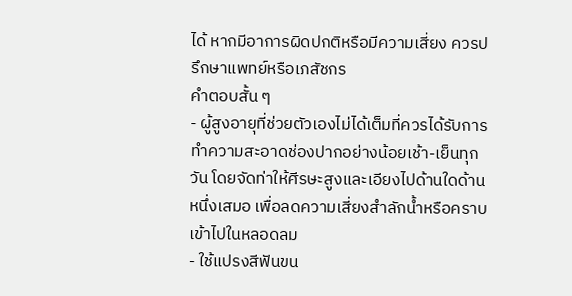ได้ หากมีอาการผิดปกติหรือมีความเสี่ยง ควรปรึกษาแพทย์หรือเภสัชกร
คำตอบสั้น ๆ
- ผู้สูงอายุที่ช่วยตัวเองไม่ได้เต็มที่ควรได้รับการทำความสะอาดช่องปากอย่างน้อยเช้า-เย็นทุกวัน โดยจัดท่าให้ศีรษะสูงและเอียงไปด้านใดด้านหนึ่งเสมอ เพื่อลดความเสี่ยงสำลักน้ำหรือคราบเข้าไปในหลอดลม
- ใช้แปรงสีฟันขน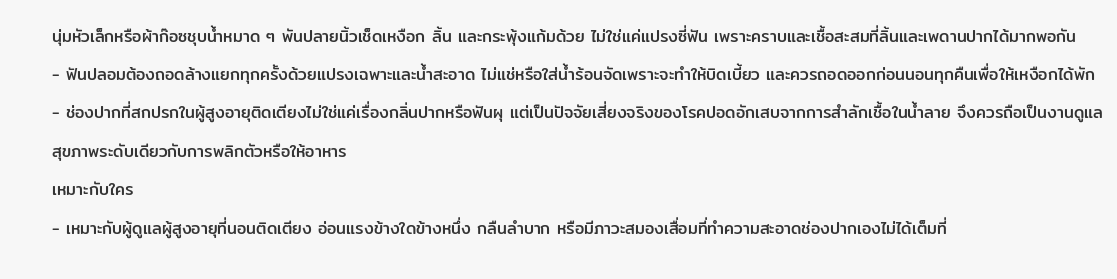นุ่มหัวเล็กหรือผ้าก๊อซชุบน้ำหมาด ๆ พันปลายนิ้วเช็ดเหงือก ลิ้น และกระพุ้งแก้มด้วย ไม่ใช่แค่แปรงซี่ฟัน เพราะคราบและเชื้อสะสมที่ลิ้นและเพดานปากได้มากพอกัน
- ฟันปลอมต้องถอดล้างแยกทุกครั้งด้วยแปรงเฉพาะและน้ำสะอาด ไม่แช่หรือใส่น้ำร้อนจัดเพราะจะทำให้บิดเบี้ยว และควรถอดออกก่อนนอนทุกคืนเพื่อให้เหงือกได้พัก
- ช่องปากที่สกปรกในผู้สูงอายุติดเตียงไม่ใช่แค่เรื่องกลิ่นปากหรือฟันผุ แต่เป็นปัจจัยเสี่ยงจริงของโรคปอดอักเสบจากการสำลักเชื้อในน้ำลาย จึงควรถือเป็นงานดูแลสุขภาพระดับเดียวกับการพลิกตัวหรือให้อาหาร
เหมาะกับใคร
- เหมาะกับผู้ดูแลผู้สูงอายุที่นอนติดเตียง อ่อนแรงข้างใดข้างหนึ่ง กลืนลำบาก หรือมีภาวะสมองเสื่อมที่ทำความสะอาดช่องปากเองไม่ได้เต็มที่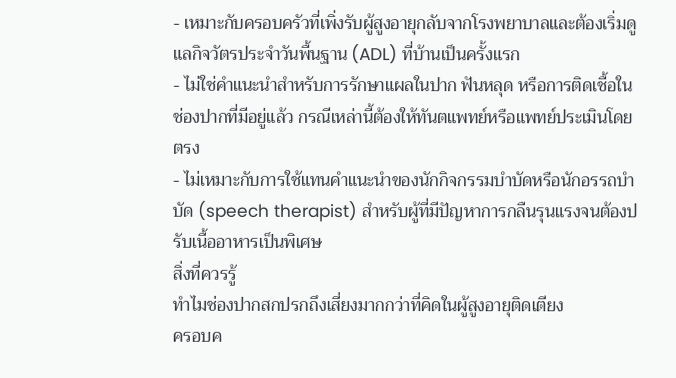- เหมาะกับครอบครัวที่เพิ่งรับผู้สูงอายุกลับจากโรงพยาบาลและต้องเริ่มดูแลกิจวัตรประจำวันพื้นฐาน (ADL) ที่บ้านเป็นครั้งแรก
- ไม่ใช่คำแนะนำสำหรับการรักษาแผลในปาก ฟันหลุด หรือการติดเชื้อในช่องปากที่มีอยู่แล้ว กรณีเหล่านี้ต้องให้ทันตแพทย์หรือแพทย์ประเมินโดยตรง
- ไม่เหมาะกับการใช้แทนคำแนะนำของนักกิจกรรมบำบัดหรือนักอรรถบำบัด (speech therapist) สำหรับผู้ที่มีปัญหาการกลืนรุนแรงจนต้องปรับเนื้ออาหารเป็นพิเศษ
สิ่งที่ควรรู้
ทำไมช่องปากสกปรกถึงเสี่ยงมากกว่าที่คิดในผู้สูงอายุติดเตียง
ครอบค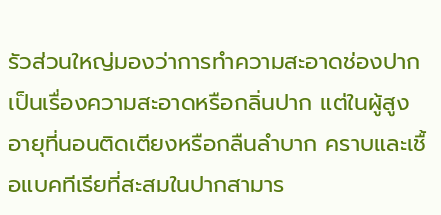รัวส่วนใหญ่มองว่าการทำความสะอาดช่องปากเป็นเรื่องความสะอาดหรือกลิ่นปาก แต่ในผู้สูงอายุที่นอนติดเตียงหรือกลืนลำบาก คราบและเชื้อแบคทีเรียที่สะสมในปากสามาร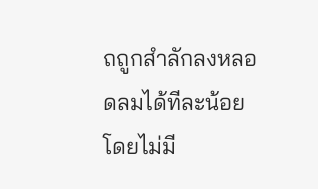ถถูกสำลักลงหลอดลมได้ทีละน้อยโดยไม่มี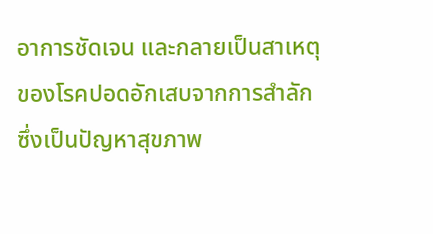อาการชัดเจน และกลายเป็นสาเหตุของโรคปอดอักเสบจากการสำลัก ซึ่งเป็นปัญหาสุขภาพ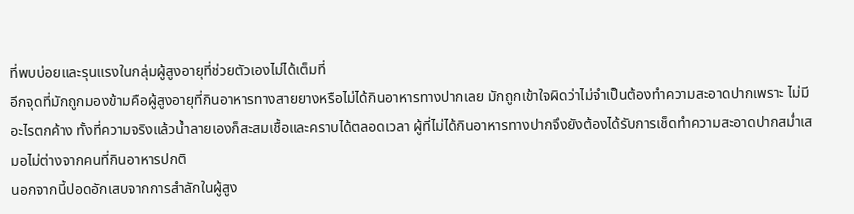ที่พบบ่อยและรุนแรงในกลุ่มผู้สูงอายุที่ช่วยตัวเองไม่ได้เต็มที่
อีกจุดที่มักถูกมองข้ามคือผู้สูงอายุที่กินอาหารทางสายยางหรือไม่ได้กินอาหารทางปากเลย มักถูกเข้าใจผิดว่าไม่จำเป็นต้องทำความสะอาดปากเพราะ ไม่มีอะไรตกค้าง ทั้งที่ความจริงแล้วน้ำลายเองก็สะสมเชื้อและคราบได้ตลอดเวลา ผู้ที่ไม่ได้กินอาหารทางปากจึงยังต้องได้รับการเช็ดทำความสะอาดปากสม่ำเสมอไม่ต่างจากคนที่กินอาหารปกติ
นอกจากนี้ปอดอักเสบจากการสำลักในผู้สูง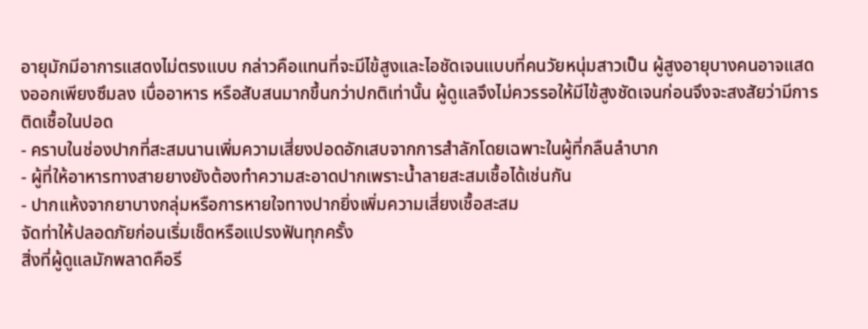อายุมักมีอาการแสดงไม่ตรงแบบ กล่าวคือแทนที่จะมีไข้สูงและไอชัดเจนแบบที่คนวัยหนุ่มสาวเป็น ผู้สูงอายุบางคนอาจแสดงออกเพียงซึมลง เบื่ออาหาร หรือสับสนมากขึ้นกว่าปกติเท่านั้น ผู้ดูแลจึงไม่ควรรอให้มีไข้สูงชัดเจนก่อนจึงจะสงสัยว่ามีการติดเชื้อในปอด
- คราบในช่องปากที่สะสมนานเพิ่มความเสี่ยงปอดอักเสบจากการสำลักโดยเฉพาะในผู้ที่กลืนลำบาก
- ผู้ที่ให้อาหารทางสายยางยังต้องทำความสะอาดปากเพราะน้ำลายสะสมเชื้อได้เช่นกัน
- ปากแห้งจากยาบางกลุ่มหรือการหายใจทางปากยิ่งเพิ่มความเสี่ยงเชื้อสะสม
จัดท่าให้ปลอดภัยก่อนเริ่มเช็ดหรือแปรงฟันทุกครั้ง
สิ่งที่ผู้ดูแลมักพลาดคือรี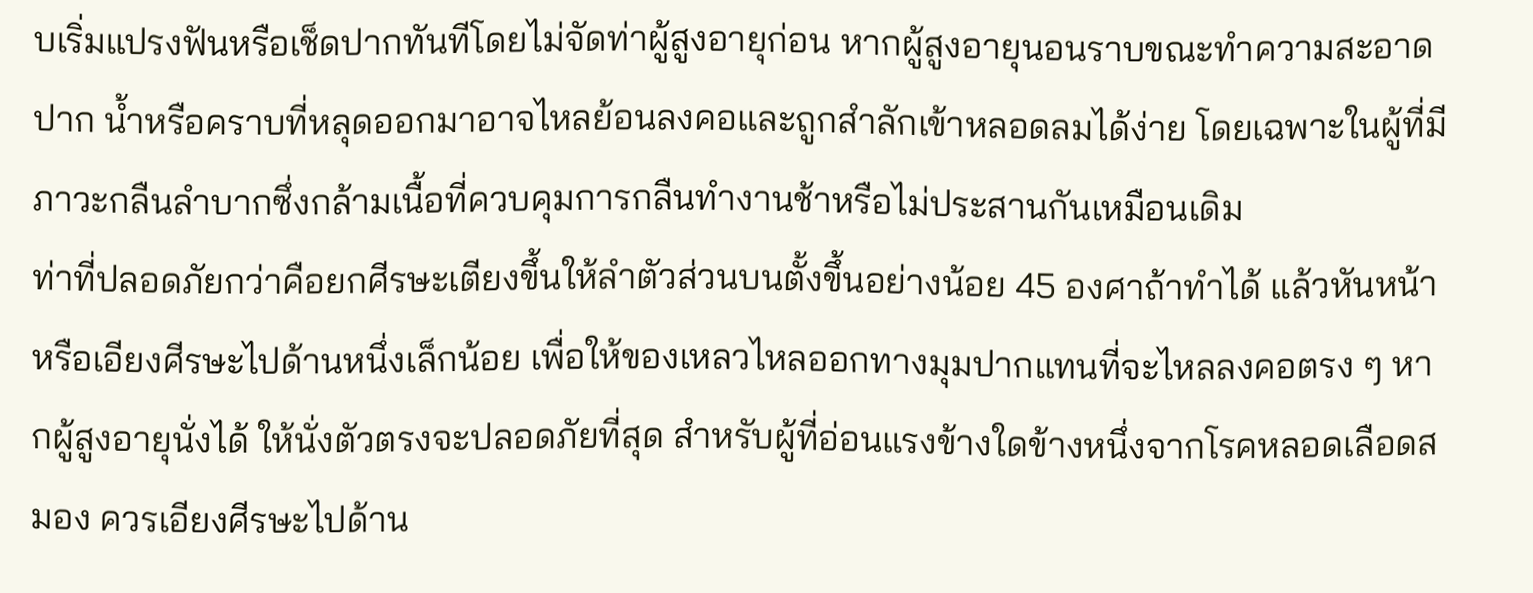บเริ่มแปรงฟันหรือเช็ดปากทันทีโดยไม่จัดท่าผู้สูงอายุก่อน หากผู้สูงอายุนอนราบขณะทำความสะอาดปาก น้ำหรือคราบที่หลุดออกมาอาจไหลย้อนลงคอและถูกสำลักเข้าหลอดลมได้ง่าย โดยเฉพาะในผู้ที่มีภาวะกลืนลำบากซึ่งกล้ามเนื้อที่ควบคุมการกลืนทำงานช้าหรือไม่ประสานกันเหมือนเดิม
ท่าที่ปลอดภัยกว่าคือยกศีรษะเตียงขึ้นให้ลำตัวส่วนบนตั้งขึ้นอย่างน้อย 45 องศาถ้าทำได้ แล้วหันหน้าหรือเอียงศีรษะไปด้านหนึ่งเล็กน้อย เพื่อให้ของเหลวไหลออกทางมุมปากแทนที่จะไหลลงคอตรง ๆ หากผู้สูงอายุนั่งได้ ให้นั่งตัวตรงจะปลอดภัยที่สุด สำหรับผู้ที่อ่อนแรงข้างใดข้างหนึ่งจากโรคหลอดเลือดสมอง ควรเอียงศีรษะไปด้าน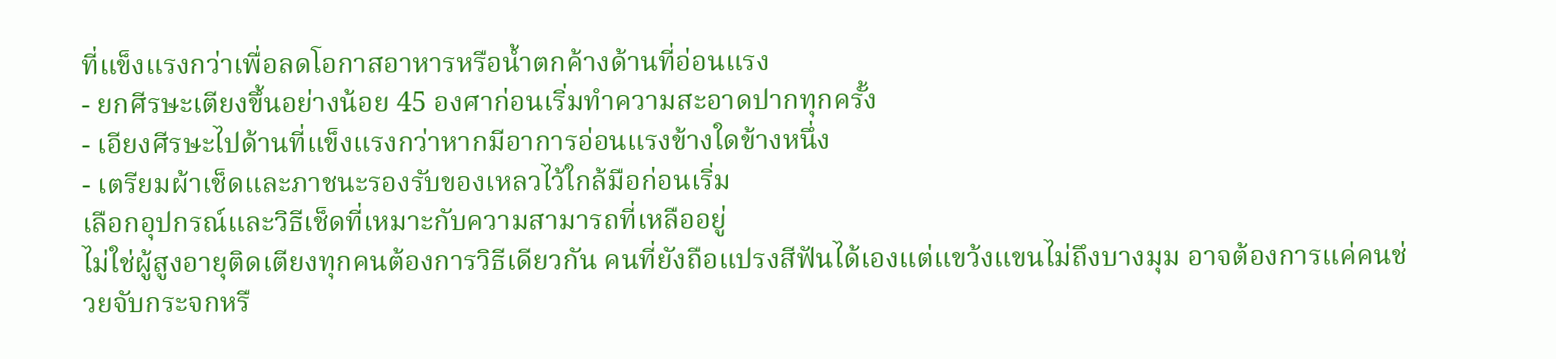ที่แข็งแรงกว่าเพื่อลดโอกาสอาหารหรือน้ำตกค้างด้านที่อ่อนแรง
- ยกศีรษะเตียงขึ้นอย่างน้อย 45 องศาก่อนเริ่มทำความสะอาดปากทุกครั้ง
- เอียงศีรษะไปด้านที่แข็งแรงกว่าหากมีอาการอ่อนแรงข้างใดข้างหนึ่ง
- เตรียมผ้าเช็ดและภาชนะรองรับของเหลวไว้ใกล้มือก่อนเริ่ม
เลือกอุปกรณ์และวิธีเช็ดที่เหมาะกับความสามารถที่เหลืออยู่
ไม่ใช่ผู้สูงอายุติดเตียงทุกคนต้องการวิธีเดียวกัน คนที่ยังถือแปรงสีฟันได้เองแต่แขว้งแขนไม่ถึงบางมุม อาจต้องการแค่คนช่วยจับกระจกหรื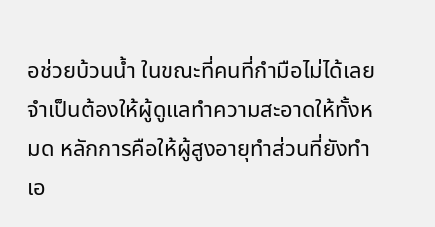อช่วยบ้วนน้ำ ในขณะที่คนที่กำมือไม่ได้เลยจำเป็นต้องให้ผู้ดูแลทำความสะอาดให้ทั้งหมด หลักการคือให้ผู้สูงอายุทำส่วนที่ยังทำเอ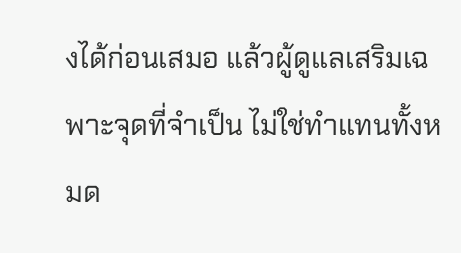งได้ก่อนเสมอ แล้วผู้ดูแลเสริมเฉพาะจุดที่จำเป็น ไม่ใช่ทำแทนทั้งหมด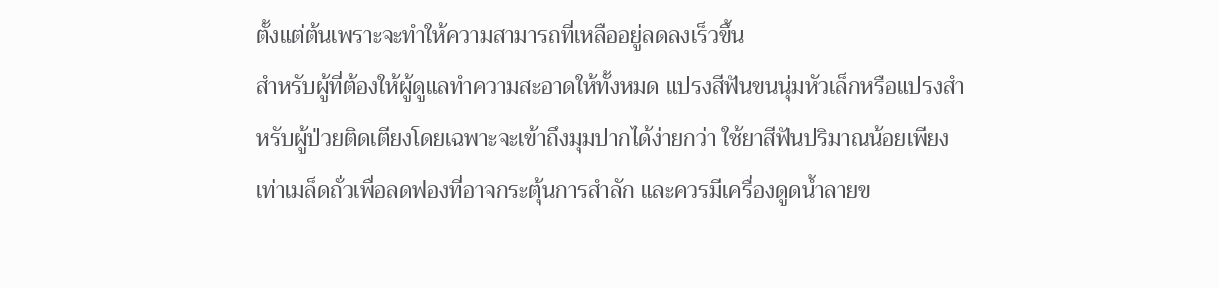ตั้งแต่ต้นเพราะจะทำให้ความสามารถที่เหลืออยู่ลดลงเร็วขึ้น
สำหรับผู้ที่ต้องให้ผู้ดูแลทำความสะอาดให้ทั้งหมด แปรงสีฟันขนนุ่มหัวเล็กหรือแปรงสำหรับผู้ป่วยติดเตียงโดยเฉพาะจะเข้าถึงมุมปากได้ง่ายกว่า ใช้ยาสีฟันปริมาณน้อยเพียงเท่าเมล็ดถั่วเพื่อลดฟองที่อาจกระตุ้นการสำลัก และควรมีเครื่องดูดน้ำลายข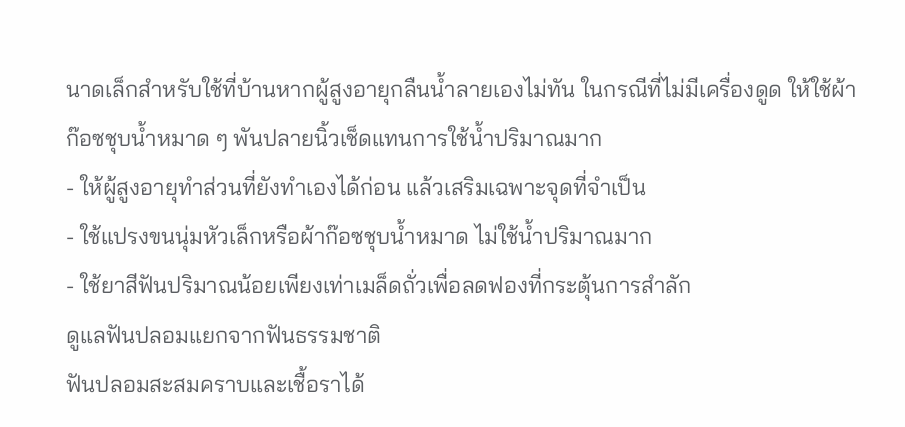นาดเล็กสำหรับใช้ที่บ้านหากผู้สูงอายุกลืนน้ำลายเองไม่ทัน ในกรณีที่ไม่มีเครื่องดูด ให้ใช้ผ้าก๊อซชุบน้ำหมาด ๆ พันปลายนิ้วเช็ดแทนการใช้น้ำปริมาณมาก
- ให้ผู้สูงอายุทำส่วนที่ยังทำเองได้ก่อน แล้วเสริมเฉพาะจุดที่จำเป็น
- ใช้แปรงขนนุ่มหัวเล็กหรือผ้าก๊อซชุบน้ำหมาด ไม่ใช้น้ำปริมาณมาก
- ใช้ยาสีฟันปริมาณน้อยเพียงเท่าเมล็ดถั่วเพื่อลดฟองที่กระตุ้นการสำลัก
ดูแลฟันปลอมแยกจากฟันธรรมชาติ
ฟันปลอมสะสมคราบและเชื้อราได้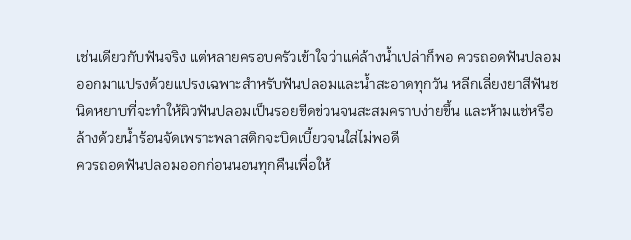เช่นเดียวกับฟันจริง แต่หลายครอบครัวเข้าใจว่าแค่ล้างน้ำเปล่าก็พอ ควรถอดฟันปลอมออกมาแปรงด้วยแปรงเฉพาะสำหรับฟันปลอมและน้ำสะอาดทุกวัน หลีกเลี่ยงยาสีฟันชนิดหยาบที่จะทำให้ผิวฟันปลอมเป็นรอยขีดข่วนจนสะสมคราบง่ายขึ้น และห้ามแช่หรือล้างด้วยน้ำร้อนจัดเพราะพลาสติกจะบิดเบี้ยวจนใส่ไม่พอดี
ควรถอดฟันปลอมออกก่อนนอนทุกคืนเพื่อให้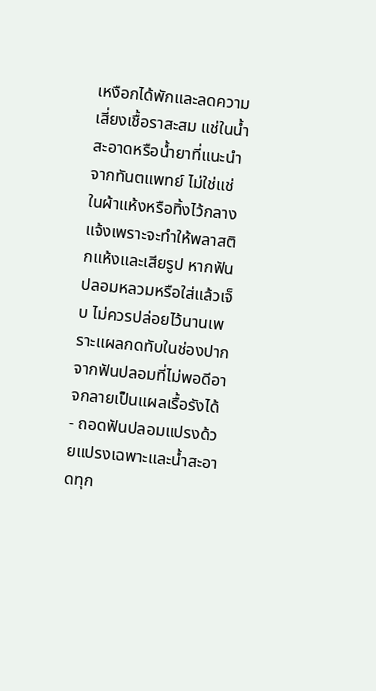เหงือกได้พักและลดความเสี่ยงเชื้อราสะสม แช่ในน้ำสะอาดหรือน้ำยาที่แนะนำจากทันตแพทย์ ไม่ใช่แช่ในผ้าแห้งหรือทิ้งไว้กลางแจ้งเพราะจะทำให้พลาสติกแห้งและเสียรูป หากฟันปลอมหลวมหรือใส่แล้วเจ็บ ไม่ควรปล่อยไว้นานเพราะแผลกดทับในช่องปากจากฟันปลอมที่ไม่พอดีอาจกลายเป็นแผลเรื้อรังได้
- ถอดฟันปลอมแปรงด้วยแปรงเฉพาะและน้ำสะอาดทุก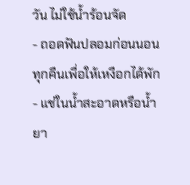วัน ไม่ใช้น้ำร้อนจัด
- ถอดฟันปลอมก่อนนอนทุกคืนเพื่อให้เหงือกได้พัก
- แช่ในน้ำสะอาดหรือน้ำยา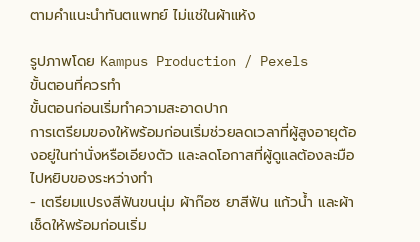ตามคำแนะนำทันตแพทย์ ไม่แช่ในผ้าแห้ง

รูปภาพโดย Kampus Production / Pexels
ขั้นตอนที่ควรทำ
ขั้นตอนก่อนเริ่มทำความสะอาดปาก
การเตรียมของให้พร้อมก่อนเริ่มช่วยลดเวลาที่ผู้สูงอายุต้องอยู่ในท่านั่งหรือเอียงตัว และลดโอกาสที่ผู้ดูแลต้องละมือไปหยิบของระหว่างทำ
- เตรียมแปรงสีฟันขนนุ่ม ผ้าก๊อซ ยาสีฟัน แก้วน้ำ และผ้าเช็ดให้พร้อมก่อนเริ่ม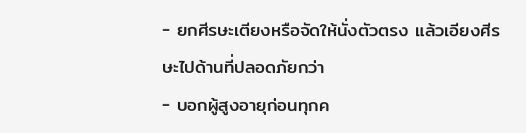- ยกศีรษะเตียงหรือจัดให้นั่งตัวตรง แล้วเอียงศีรษะไปด้านที่ปลอดภัยกว่า
- บอกผู้สูงอายุก่อนทุกค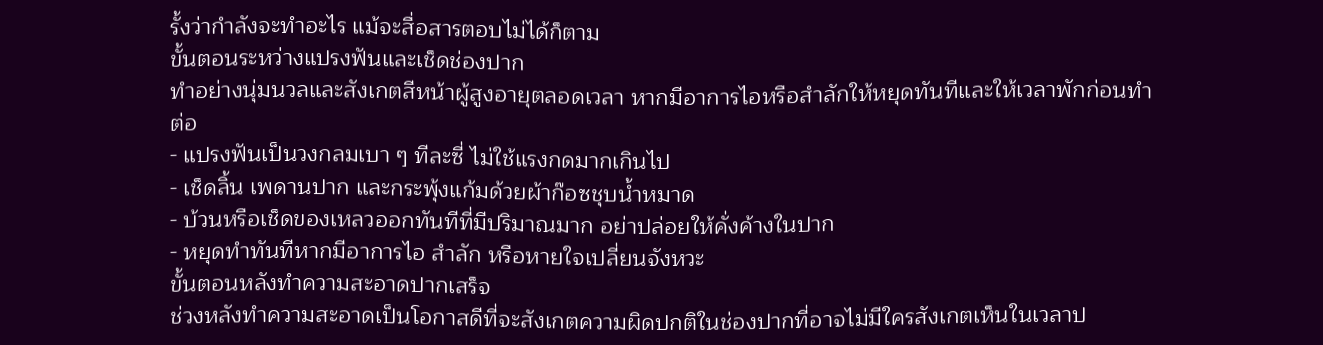รั้งว่ากำลังจะทำอะไร แม้จะสื่อสารตอบไม่ได้ก็ตาม
ขั้นตอนระหว่างแปรงฟันและเช็ดช่องปาก
ทำอย่างนุ่มนวลและสังเกตสีหน้าผู้สูงอายุตลอดเวลา หากมีอาการไอหรือสำลักให้หยุดทันทีและให้เวลาพักก่อนทำต่อ
- แปรงฟันเป็นวงกลมเบา ๆ ทีละซี่ ไม่ใช้แรงกดมากเกินไป
- เช็ดลิ้น เพดานปาก และกระพุ้งแก้มด้วยผ้าก๊อซชุบน้ำหมาด
- บ้วนหรือเช็ดของเหลวออกทันทีที่มีปริมาณมาก อย่าปล่อยให้คั่งค้างในปาก
- หยุดทำทันทีหากมีอาการไอ สำลัก หรือหายใจเปลี่ยนจังหวะ
ขั้นตอนหลังทำความสะอาดปากเสร็จ
ช่วงหลังทำความสะอาดเป็นโอกาสดีที่จะสังเกตความผิดปกติในช่องปากที่อาจไม่มีใครสังเกตเห็นในเวลาป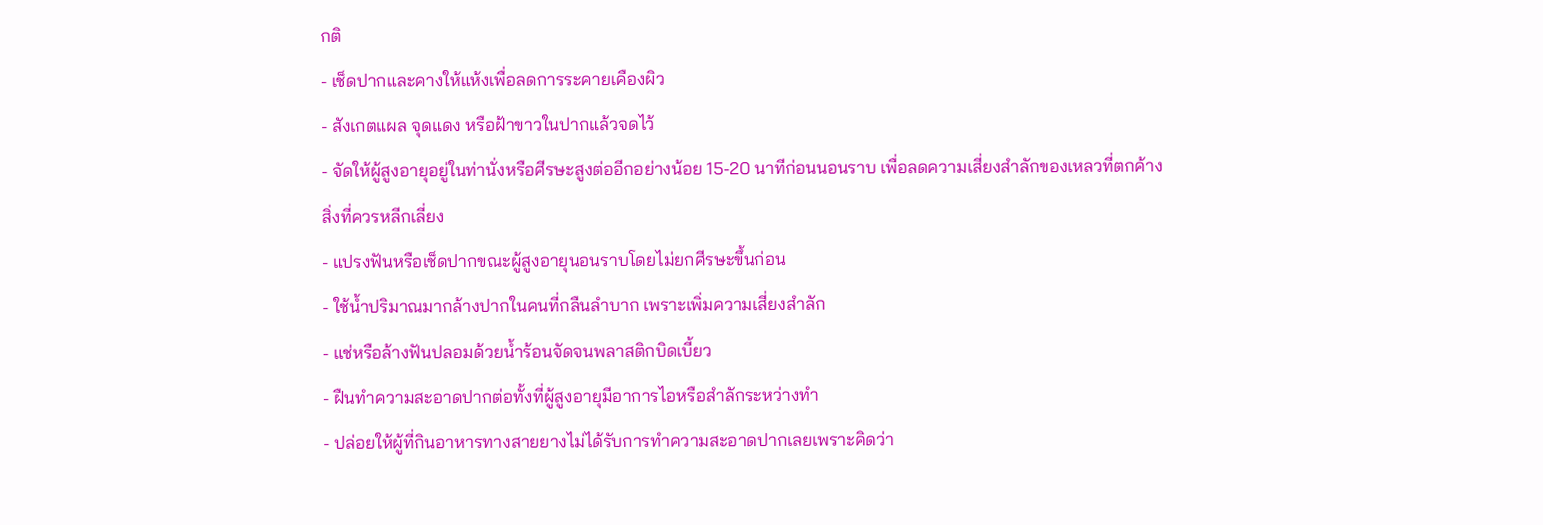กติ
- เช็ดปากและคางให้แห้งเพื่อลดการระคายเคืองผิว
- สังเกตแผล จุดแดง หรือฝ้าขาวในปากแล้วจดไว้
- จัดให้ผู้สูงอายุอยู่ในท่านั่งหรือศีรษะสูงต่ออีกอย่างน้อย 15-20 นาทีก่อนนอนราบ เพื่อลดความเสี่ยงสำลักของเหลวที่ตกค้าง
สิ่งที่ควรหลีกเลี่ยง
- แปรงฟันหรือเช็ดปากขณะผู้สูงอายุนอนราบโดยไม่ยกศีรษะขึ้นก่อน
- ใช้น้ำปริมาณมากล้างปากในคนที่กลืนลำบาก เพราะเพิ่มความเสี่ยงสำลัก
- แช่หรือล้างฟันปลอมด้วยน้ำร้อนจัดจนพลาสติกบิดเบี้ยว
- ฝืนทำความสะอาดปากต่อทั้งที่ผู้สูงอายุมีอาการไอหรือสำลักระหว่างทำ
- ปล่อยให้ผู้ที่กินอาหารทางสายยางไม่ได้รับการทำความสะอาดปากเลยเพราะคิดว่า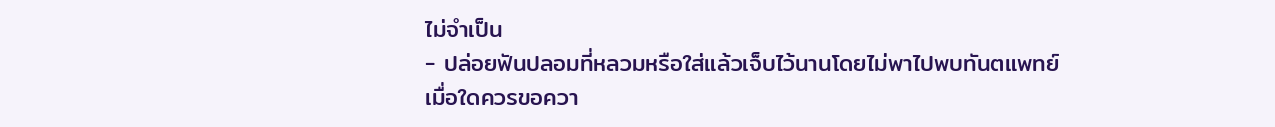ไม่จำเป็น
- ปล่อยฟันปลอมที่หลวมหรือใส่แล้วเจ็บไว้นานโดยไม่พาไปพบทันตแพทย์
เมื่อใดควรขอควา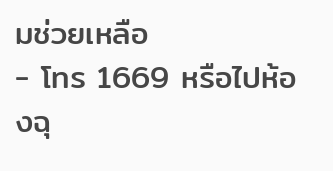มช่วยเหลือ
- โทร 1669 หรือไปห้องฉุ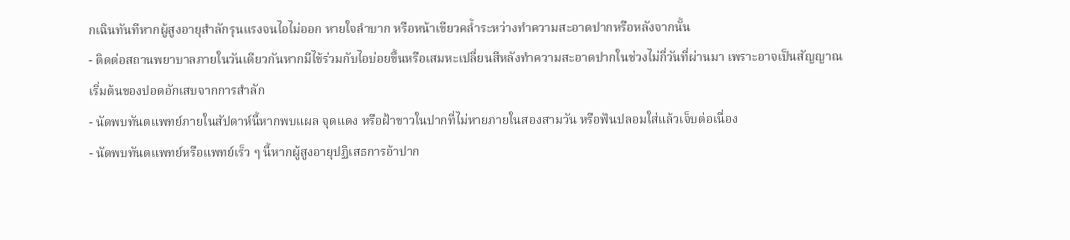กเฉินทันทีหากผู้สูงอายุสำลักรุนแรงจนไอไม่ออก หายใจลำบาก หรือหน้าเขียวคล้ำระหว่างทำความสะอาดปากหรือหลังจากนั้น
- ติดต่อสถานพยาบาลภายในวันเดียวกันหากมีไข้ร่วมกับไอบ่อยขึ้นหรือเสมหะเปลี่ยนสีหลังทำความสะอาดปากในช่วงไม่กี่วันที่ผ่านมา เพราะอาจเป็นสัญญาณเริ่มต้นของปอดอักเสบจากการสำลัก
- นัดพบทันตแพทย์ภายในสัปดาห์นี้หากพบแผล จุดแดง หรือฝ้าขาวในปากที่ไม่หายภายในสองสามวัน หรือฟันปลอมใส่แล้วเจ็บต่อเนื่อง
- นัดพบทันตแพทย์หรือแพทย์เร็ว ๆ นี้หากผู้สูงอายุปฏิเสธการอ้าปาก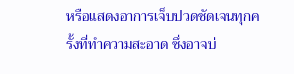หรือแสดงอาการเจ็บปวดชัดเจนทุกครั้งที่ทำความสะอาด ซึ่งอาจบ่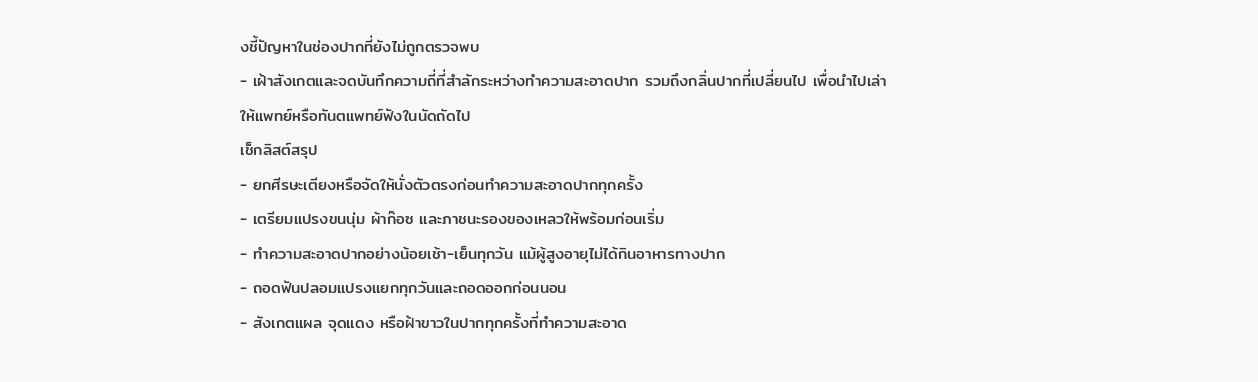งชี้ปัญหาในช่องปากที่ยังไม่ถูกตรวจพบ
- เฝ้าสังเกตและจดบันทึกความถี่ที่สำลักระหว่างทำความสะอาดปาก รวมถึงกลิ่นปากที่เปลี่ยนไป เพื่อนำไปเล่าให้แพทย์หรือทันตแพทย์ฟังในนัดถัดไป
เช็กลิสต์สรุป
- ยกศีรษะเตียงหรือจัดให้นั่งตัวตรงก่อนทำความสะอาดปากทุกครั้ง
- เตรียมแปรงขนนุ่ม ผ้าก๊อซ และภาชนะรองของเหลวให้พร้อมก่อนเริ่ม
- ทำความสะอาดปากอย่างน้อยเช้า-เย็นทุกวัน แม้ผู้สูงอายุไม่ได้กินอาหารทางปาก
- ถอดฟันปลอมแปรงแยกทุกวันและถอดออกก่อนนอน
- สังเกตแผล จุดแดง หรือฝ้าขาวในปากทุกครั้งที่ทำความสะอาด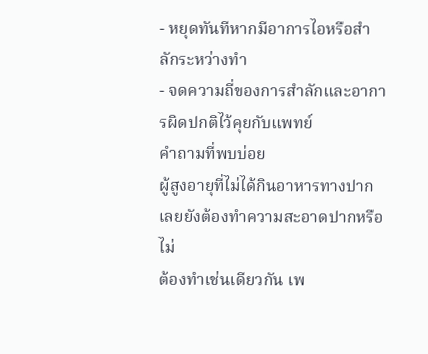- หยุดทันทีหากมีอาการไอหรือสำลักระหว่างทำ
- จดความถี่ของการสำลักและอาการผิดปกติไว้คุยกับแพทย์
คำถามที่พบบ่อย
ผู้สูงอายุที่ไม่ได้กินอาหารทางปากเลยยังต้องทำความสะอาดปากหรือไม่
ต้องทำเช่นเดียวกัน เพ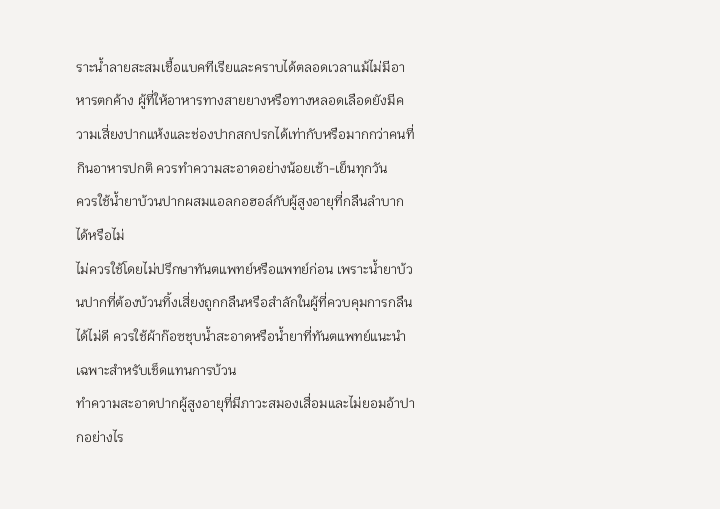ราะน้ำลายสะสมเชื้อแบคทีเรียและคราบได้ตลอดเวลาแม้ไม่มีอาหารตกค้าง ผู้ที่ให้อาหารทางสายยางหรือทางหลอดเลือดยังมีความเสี่ยงปากแห้งและช่องปากสกปรกได้เท่ากับหรือมากกว่าคนที่กินอาหารปกติ ควรทำความสะอาดอย่างน้อยเช้า-เย็นทุกวัน
ควรใช้น้ำยาบ้วนปากผสมแอลกอฮอล์กับผู้สูงอายุที่กลืนลำบากได้หรือไม่
ไม่ควรใช้โดยไม่ปรึกษาทันตแพทย์หรือแพทย์ก่อน เพราะน้ำยาบ้วนปากที่ต้องบ้วนทิ้งเสี่ยงถูกกลืนหรือสำลักในผู้ที่ควบคุมการกลืนได้ไม่ดี ควรใช้ผ้าก๊อซชุบน้ำสะอาดหรือน้ำยาที่ทันตแพทย์แนะนำเฉพาะสำหรับเช็ดแทนการบ้วน
ทำความสะอาดปากผู้สูงอายุที่มีภาวะสมองเสื่อมและไม่ยอมอ้าปากอย่างไร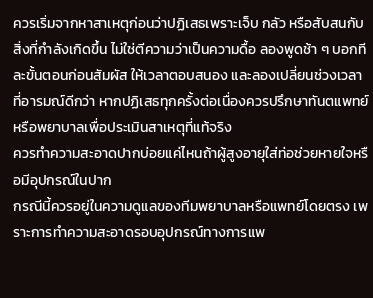ควรเริ่มจากหาสาเหตุก่อนว่าปฏิเสธเพราะเจ็บ กลัว หรือสับสนกับสิ่งที่กำลังเกิดขึ้น ไม่ใช่ตีความว่าเป็นความดื้อ ลองพูดช้า ๆ บอกทีละขั้นตอนก่อนสัมผัส ให้เวลาตอบสนอง และลองเปลี่ยนช่วงเวลาที่อารมณ์ดีกว่า หากปฏิเสธทุกครั้งต่อเนื่องควรปรึกษาทันตแพทย์หรือพยาบาลเพื่อประเมินสาเหตุที่แท้จริง
ควรทำความสะอาดปากบ่อยแค่ไหนถ้าผู้สูงอายุใส่ท่อช่วยหายใจหรือมีอุปกรณ์ในปาก
กรณีนี้ควรอยู่ในความดูแลของทีมพยาบาลหรือแพทย์โดยตรง เพราะการทำความสะอาดรอบอุปกรณ์ทางการแพ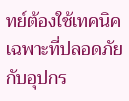ทย์ต้องใช้เทคนิคเฉพาะที่ปลอดภัยกับอุปกร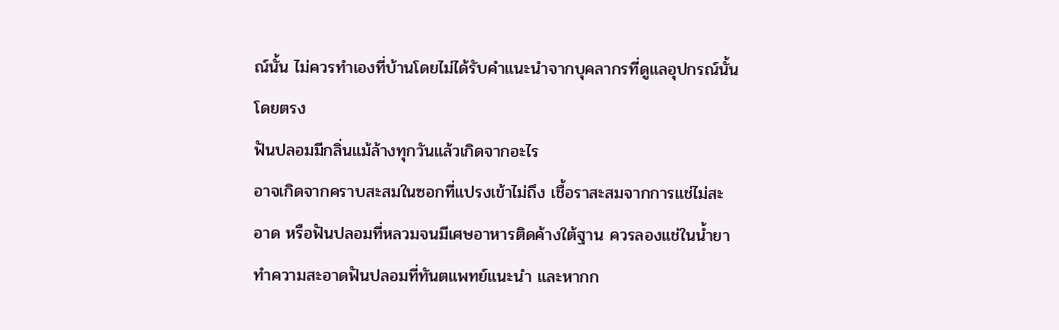ณ์นั้น ไม่ควรทำเองที่บ้านโดยไม่ได้รับคำแนะนำจากบุคลากรที่ดูแลอุปกรณ์นั้นโดยตรง
ฟันปลอมมีกลิ่นแม้ล้างทุกวันแล้วเกิดจากอะไร
อาจเกิดจากคราบสะสมในซอกที่แปรงเข้าไม่ถึง เชื้อราสะสมจากการแช่ไม่สะอาด หรือฟันปลอมที่หลวมจนมีเศษอาหารติดค้างใต้ฐาน ควรลองแช่ในน้ำยาทำความสะอาดฟันปลอมที่ทันตแพทย์แนะนำ และหากก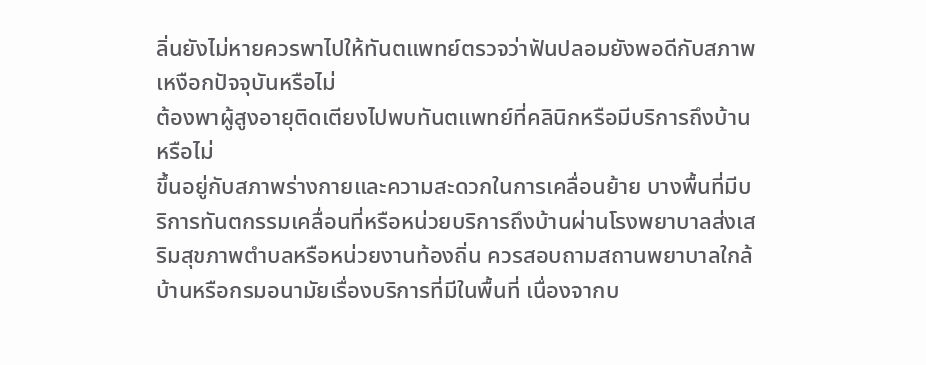ลิ่นยังไม่หายควรพาไปให้ทันตแพทย์ตรวจว่าฟันปลอมยังพอดีกับสภาพเหงือกปัจจุบันหรือไม่
ต้องพาผู้สูงอายุติดเตียงไปพบทันตแพทย์ที่คลินิกหรือมีบริการถึงบ้านหรือไม่
ขึ้นอยู่กับสภาพร่างกายและความสะดวกในการเคลื่อนย้าย บางพื้นที่มีบริการทันตกรรมเคลื่อนที่หรือหน่วยบริการถึงบ้านผ่านโรงพยาบาลส่งเสริมสุขภาพตำบลหรือหน่วยงานท้องถิ่น ควรสอบถามสถานพยาบาลใกล้บ้านหรือกรมอนามัยเรื่องบริการที่มีในพื้นที่ เนื่องจากบ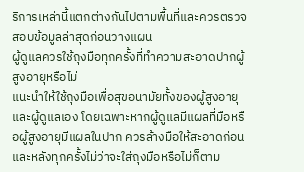ริการเหล่านี้แตกต่างกันไปตามพื้นที่และควรตรวจสอบข้อมูลล่าสุดก่อนวางแผน
ผู้ดูแลควรใช้ถุงมือทุกครั้งที่ทำความสะอาดปากผู้สูงอายุหรือไม่
แนะนำให้ใช้ถุงมือเพื่อสุขอนามัยทั้งของผู้สูงอายุและผู้ดูแลเอง โดยเฉพาะหากผู้ดูแลมีแผลที่มือหรือผู้สูงอายุมีแผลในปาก ควรล้างมือให้สะอาดก่อนและหลังทุกครั้งไม่ว่าจะใส่ถุงมือหรือไม่ก็ตาม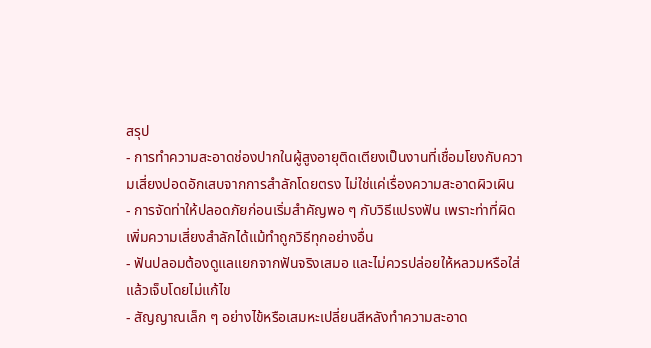สรุป
- การทำความสะอาดช่องปากในผู้สูงอายุติดเตียงเป็นงานที่เชื่อมโยงกับความเสี่ยงปอดอักเสบจากการสำลักโดยตรง ไม่ใช่แค่เรื่องความสะอาดผิวเผิน
- การจัดท่าให้ปลอดภัยก่อนเริ่มสำคัญพอ ๆ กับวิธีแปรงฟัน เพราะท่าที่ผิดเพิ่มความเสี่ยงสำลักได้แม้ทำถูกวิธีทุกอย่างอื่น
- ฟันปลอมต้องดูแลแยกจากฟันจริงเสมอ และไม่ควรปล่อยให้หลวมหรือใส่แล้วเจ็บโดยไม่แก้ไข
- สัญญาณเล็ก ๆ อย่างไข้หรือเสมหะเปลี่ยนสีหลังทำความสะอาด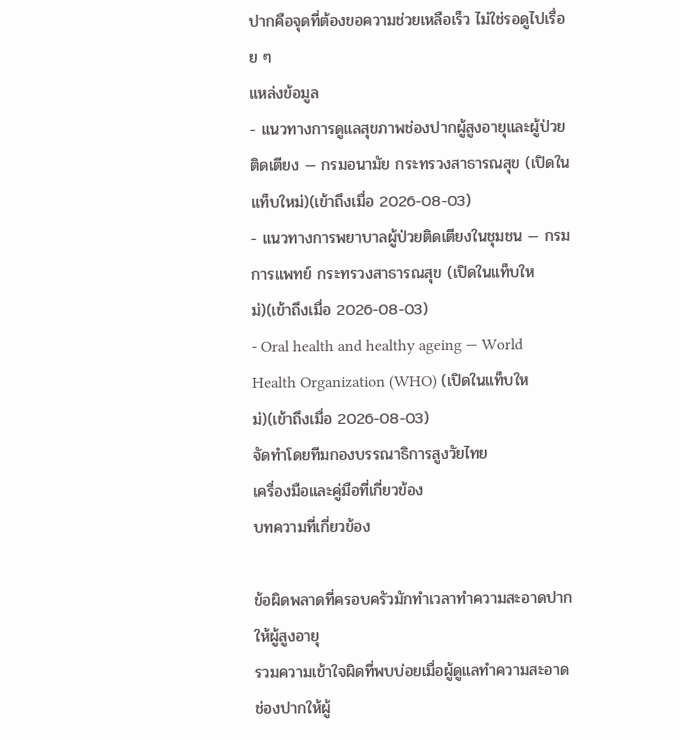ปากคือจุดที่ต้องขอความช่วยเหลือเร็ว ไม่ใช่รอดูไปเรื่อย ๆ
แหล่งข้อมูล
- แนวทางการดูแลสุขภาพช่องปากผู้สูงอายุและผู้ป่วยติดเตียง — กรมอนามัย กระทรวงสาธารณสุข (เปิดในแท็บใหม่)(เข้าถึงเมื่อ 2026-08-03)
- แนวทางการพยาบาลผู้ป่วยติดเตียงในชุมชน — กรมการแพทย์ กระทรวงสาธารณสุข (เปิดในแท็บใหม่)(เข้าถึงเมื่อ 2026-08-03)
- Oral health and healthy ageing — World Health Organization (WHO) (เปิดในแท็บใหม่)(เข้าถึงเมื่อ 2026-08-03)
จัดทำโดยทีมกองบรรณาธิการสูงวัยไทย
เครื่องมือและคู่มือที่เกี่ยวข้อง
บทความที่เกี่ยวข้อง

ข้อผิดพลาดที่ครอบครัวมักทำเวลาทำความสะอาดปากให้ผู้สูงอายุ
รวมความเข้าใจผิดที่พบบ่อยเมื่อผู้ดูแลทำความสะอาดช่องปากให้ผู้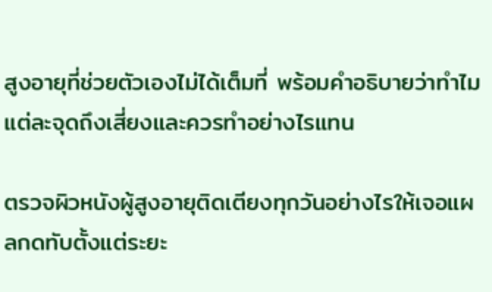สูงอายุที่ช่วยตัวเองไม่ได้เต็มที่ พร้อมคำอธิบายว่าทำไมแต่ละจุดถึงเสี่ยงและควรทำอย่างไรแทน

ตรวจผิวหนังผู้สูงอายุติดเตียงทุกวันอย่างไรให้เจอแผลกดทับตั้งแต่ระยะ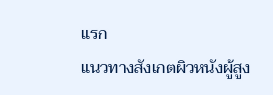แรก
แนวทางสังเกตผิวหนังผู้สูง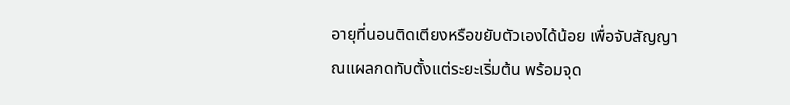อายุที่นอนติดเตียงหรือขยับตัวเองได้น้อย เพื่อจับสัญญาณแผลกดทับตั้งแต่ระยะเริ่มต้น พร้อมจุด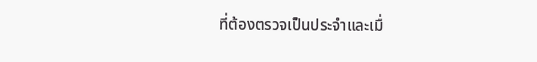ที่ต้องตรวจเป็นประจำและเมื่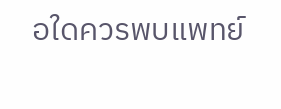อใดควรพบแพทย์